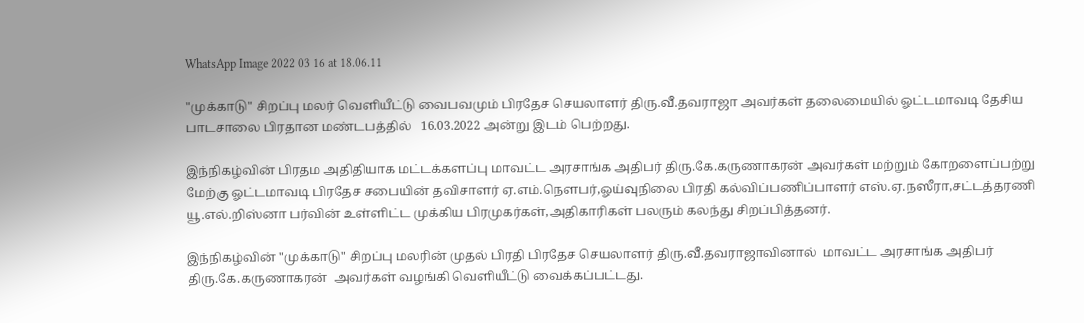WhatsApp Image 2022 03 16 at 18.06.11

"முக்காடு" சிறப்பு மலர் வெளியீட்டு வைபவமும் பிரதேச செயலாளர் திரு.வீ.தவராஜா அவர்கள் தலைமையில் ஓட்டமாவடி தேசிய பாடசாலை பிரதான மண்டபத்தில்   16.03.2022 அன்று இடம் பெற்றது.

இந்நிகழ்வின் பிரதம அதிதியாக மட்டக்களப்பு மாவட்ட அரசாங்க அதிபர் திரு.கே.கருணாகரன் அவர்கள் மற்றும் கோறளைப்பற்று மேற்கு ஓட்டமாவடி பிரதேச சபையின் தவிசாளர் ஏ.எம்.நெளபர்,ஓய்வுநிலை பிரதி கல்விப்பணிப்பாளர் எஸ்.ஏ.நஸீரா,சட்டத்தரணி யூ.எல்.றிஸ்னா பர்வின் உள்ளிட்ட முக்கிய பிரமுகர்கள்,அதிகாரிகள் பலரும் கலந்து சிறப்பித்தனர்.

இந்நிகழ்வின் "முக்காடு" சிறப்பு மலரின் முதல் பிரதி பிரதேச செயலாளர் திரு.வீ.தவராஜாவினால்  மாவட்ட அரசாங்க அதிபர்  திரு.கே.கருணாகரன்  அவர்கள் வழங்கி வெளியீட்டு வைக்கப்பட்டது.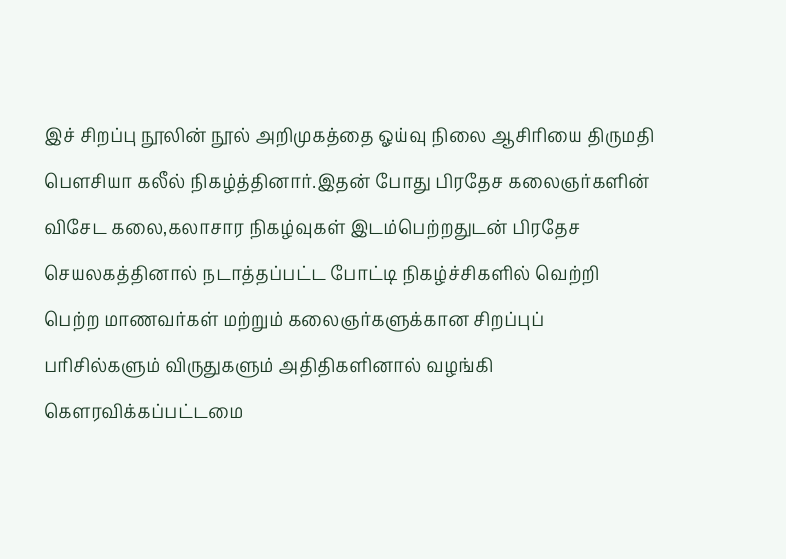இச் சிறப்பு நூலின் நூல் அறிமுகத்தை ஓய்வு நிலை ஆசிரியை திருமதி பெளசியா கலீல் நிகழ்த்தினார்.இதன் போது பிரதேச கலைஞர்களின் விசேட கலை,கலாசார நிகழ்வுகள் இடம்பெற்றதுடன் பிரதேச செயலகத்தினால் நடாத்தப்பட்ட போட்டி நிகழ்ச்சிகளில் வெற்றி பெற்ற மாணவர்கள் மற்றும் கலைஞர்களுக்கான சிறப்புப் பரிசில்களும் விருதுகளும் அதிதிகளினால் வழங்கி கௌரவிக்கப்பட்டமை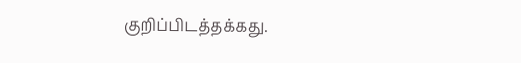குறிப்பிடத்தக்கது.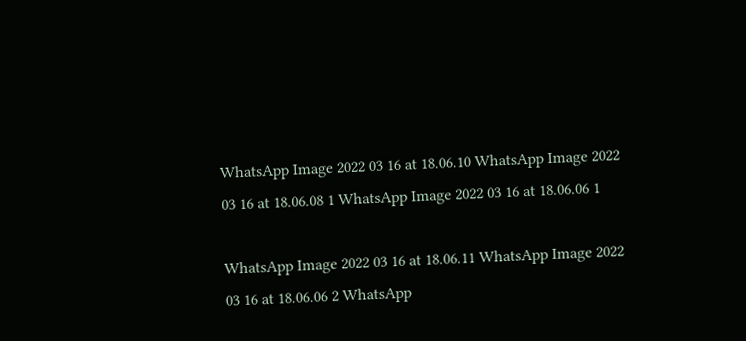WhatsApp Image 2022 03 16 at 18.06.10 WhatsApp Image 2022 03 16 at 18.06.08 1 WhatsApp Image 2022 03 16 at 18.06.06 1

WhatsApp Image 2022 03 16 at 18.06.11 WhatsApp Image 2022 03 16 at 18.06.06 2 WhatsApp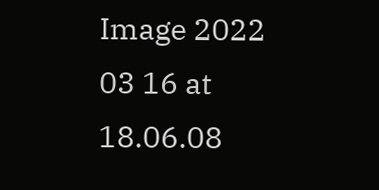Image 2022 03 16 at 18.06.08